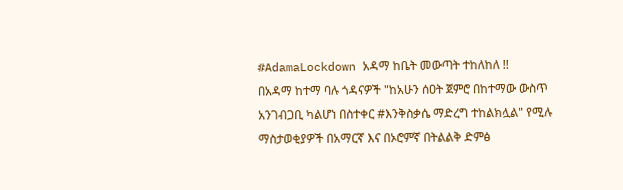#AdamaLockdown አዳማ ከቤት መውጣት ተከለከለ !!
በአዳማ ከተማ ባሉ ጎዳናዎች "ከአሁን ሰዐት ጀምሮ በከተማው ውስጥ አንገብጋቢ ካልሆነ በስተቀር #እንቅስቃሴ ማድረግ ተከልክሏል" የሚሉ ማስታወቂያዎች በአማርኛ እና በኦሮምኛ በትልልቅ ድምፅ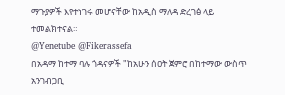ማጉያዎች እየተነገሩ መሆናቸው ከአዲስ ማለዳ ድረገፅ ላይ ተመልክተናል።
@Yenetube @Fikerassefa
በአዳማ ከተማ ባሉ ጎዳናዎች "ከአሁን ሰዐት ጀምሮ በከተማው ውስጥ አንገብጋቢ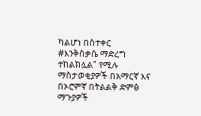ካልሆነ በስተቀር #እንቅስቃሴ ማድረግ ተከልክሏል" የሚሉ ማስታወቂያዎች በአማርኛ እና በኦሮምኛ በትልልቅ ድምፅ ማጉያዎች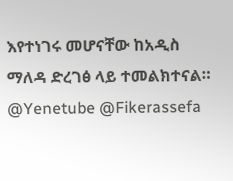እየተነገሩ መሆናቸው ከአዲስ ማለዳ ድረገፅ ላይ ተመልክተናል።
@Yenetube @Fikerassefa